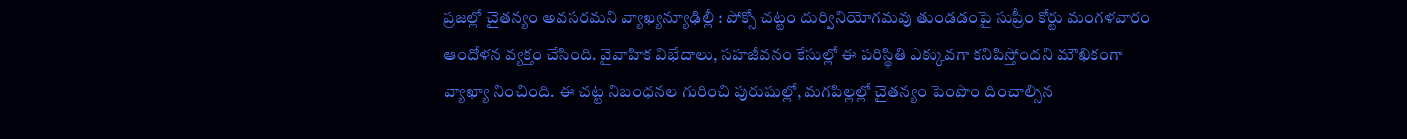ప్రజల్లో చైతన్యం అవసరమని వ్యాఖ్యన్యూఢిల్లీ : పోక్సో చట్టం దుర్వినియోగమవు తుండడంపై సుప్రీం కోర్టు మంగళవారం ఆందోళన వ్యక్తం చేసింది. వైవాహిక విభేదాలు, సహజీవనం కేసుల్లో ఈ పరిస్థితి ఎక్కువగా కనిపిస్తోందని మౌఖికంగా వ్యాఖ్యా నించింది. ఈ చట్ట నిబంధనల గురించి పురుషుల్లో, మగపిల్లల్లో చైతన్యం పెంపొం దించాల్సిన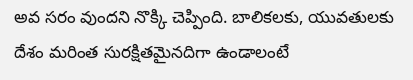అవ సరం వుందని నొక్కి చెప్పింది. బాలికలకు, యువతులకు దేశం మరింత సురక్షితమైనదిగా ఉండాలంటే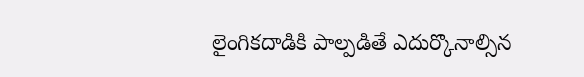లైంగికదాడికి పాల్పడితే ఎదుర్కొనాల్సిన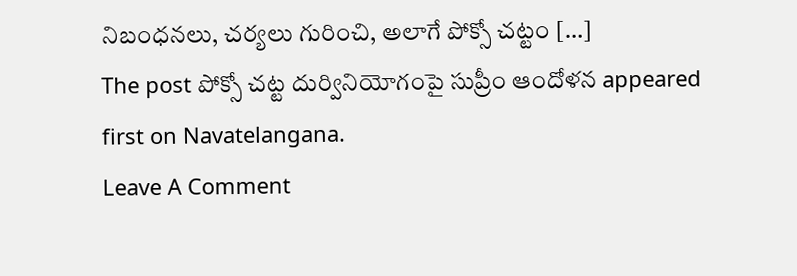నిబంధనలు, చర్యలు గురించి, అలాగే పోక్సో చట్టం […]
The post పోక్సో చట్ట దుర్వినియోగంపై సుప్రీం ఆందోళన appeared first on Navatelangana.
Leave A Comment